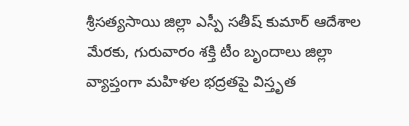శ్రీసత్యసాయి జిల్లా ఎస్పీ సతీష్ కుమార్ ఆదేశాల మేరకు, గురువారం శక్తి టీం బృందాలు జిల్లా వ్యాప్తంగా మహిళల భద్రతపై విస్తృత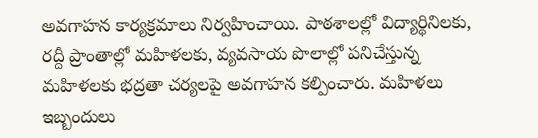అవగాహన కార్యక్రమాలు నిర్వహించాయి. పాఠశాలల్లో విద్యార్థినిలకు, రద్దీ ప్రాంతాల్లో మహిళలకు, వ్యవసాయ పొలాల్లో పనిచేస్తున్న మహిళలకు భద్రతా చర్యలపై అవగాహన కల్పించారు. మహిళలు ఇబ్బందులు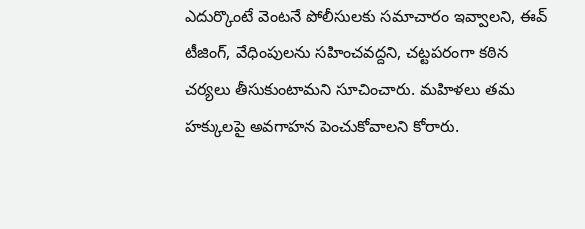ఎదుర్కొంటే వెంటనే పోలీసులకు సమాచారం ఇవ్వాలని, ఈవ్ టీజింగ్, వేధింపులను సహించవద్దని, చట్టపరంగా కఠిన చర్యలు తీసుకుంటామని సూచించారు. మహిళలు తమ హక్కులపై అవగాహన పెంచుకోవాలని కోరారు.